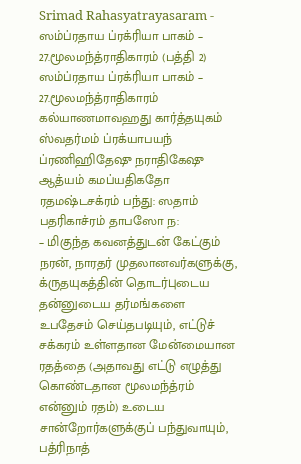Srimad Rahasyatrayasaram - ஸம்ப்ரதாய ப்ரக்ரியா பாகம் – 27.மூலமந்த்ராதிகாரம் (பத்தி 2)
ஸம்ப்ரதாய ப்ரக்ரியா பாகம் – 27.மூலமந்த்ராதிகாரம்
கல்யாணமாவஹது கார்த்தயுகம் ஸ்வதர்மம் ப்ரக்யாபயந் ப்ரணிஹிதேஷு நராதிகேஷு ஆத்யம் கமப்யதிகதோ ரதமஷ்டசக்ரம் பந்து: ஸதாம் பதரிகாச்ரம் தாபஸோ ந:
– மிகுந்த கவனத்துடன் கேட்கும் நரன், நாரதர் முதலானவர்களுக்கு, க்ருதயுகத்தின் தொடர்புடைய தன்னுடைய தர்மங்களை உபதேசம் செய்தபடியும், எட்டுச் சக்கரம் உள்ளதான மேன்மையான ரதத்தை (அதாவது எட்டு எழுத்து கொண்டதான மூலமந்த்ரம் என்னும் ரதம்) உடைய சான்றோர்களுக்குப் பந்துவாயும், பத்ரிநாத்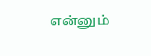என்னும்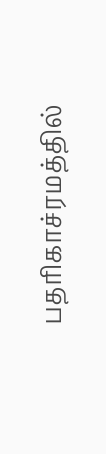பதரிகாச்ரமத்தில்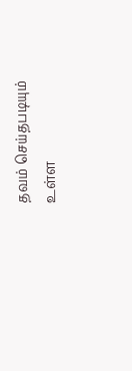தவம் செய்தபடியும் உள்ள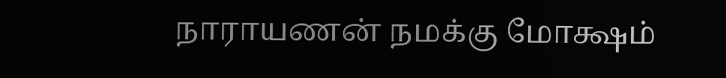நாராயணன் நமக்கு மோக்ஷம்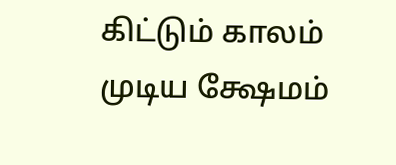கிட்டும் காலம் முடிய க்ஷேமம்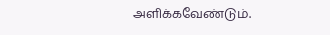அளிக்கவேண்டும்.